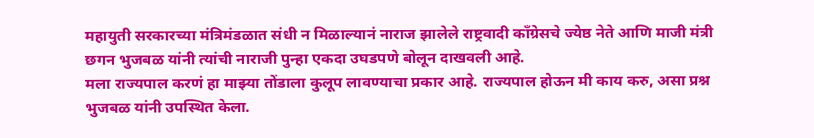महायुती सरकारच्या मंत्रिमंडळात संधी न मिळाल्यानं नाराज झालेले राष्ट्रवादी काँग्रेसचे ज्येष्ठ नेते आणि माजी मंत्री छगन भुजबळ यांनी त्यांची नाराजी पुन्हा एकदा उघडपणे बोलून दाखवली आहे.
मला राज्यपाल करणं हा माझ्या तोंडाला कुलूप लावण्याचा प्रकार आहे. राज्यपाल होऊन मी काय करु, असा प्रश्न भुजबळ यांनी उपस्थित केला.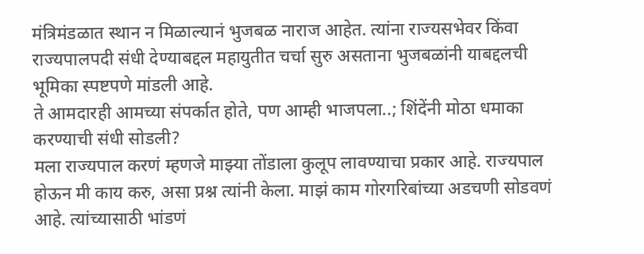मंत्रिमंडळात स्थान न मिळाल्यानं भुजबळ नाराज आहेत. त्यांना राज्यसभेवर किंवा राज्यपालपदी संधी देण्याबद्दल महायुतीत चर्चा सुरु असताना भुजबळांनी याबद्दलची भूमिका स्पष्टपणे मांडली आहे.
ते आमदारही आमच्या संपर्कात होते, पण आम्ही भाजपला..; शिंदेंनी मोठा धमाका करण्याची संधी सोडली?
मला राज्यपाल करणं म्हणजे माझ्या तोंडाला कुलूप लावण्याचा प्रकार आहे. राज्यपाल होऊन मी काय करु, असा प्रश्न त्यांनी केला. माझं काम गोरगरिबांच्या अडचणी सोडवणं आहे. त्यांच्यासाठी भांडणं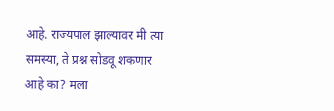आहे. राज्यपाल झाल्यावर मी त्या समस्या, ते प्रश्न सोडवू शकणार आहे का? मला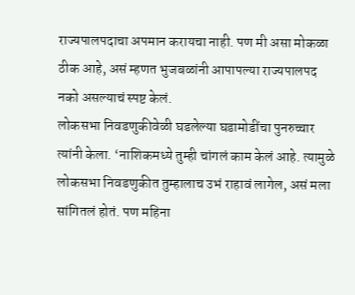राज्यपालपदाचा अपमान करायचा नाही. पण मी असा मोकळा ठीक आहे, असं म्हणत भुजबळांनी आपापल्या राज्यपालपद नको असल्याचं स्पष्ट केलं.
लोकसभा निवडणुकीवेळी घडलेल्या घडामोडींचा पुनरुच्चार त्यांनी केला. ‘नाशिकमध्ये तुम्ही चांगलं काम केलं आहे. त्यामुळे लोकसभा निवडणुकीत तुम्हालाच उभं राहावं लागेल, असं मला सांगितलं होतं. पण महिना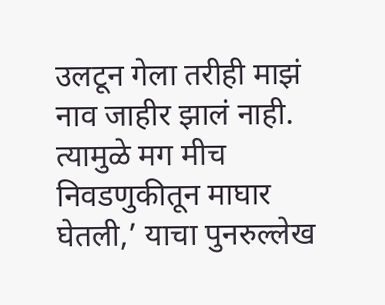उलटून गेला तरीही माझं नाव जाहीर झालं नाही. त्यामुळे मग मीच निवडणुकीतून माघार घेतली,’ याचा पुनरुल्लेख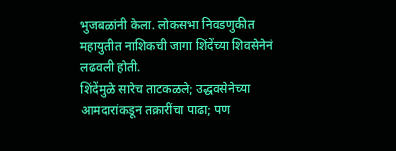भुजबळांनी केला. लोकसभा निवडणुकीत महायुतीत नाशिकची जागा शिंदेंच्या शिवसेनेनं लढवली होती.
शिंदेंमुळे सारेच ताटकळले; उद्धवसेनेच्या आमदारांकडून तक्रारींचा पाढा; पण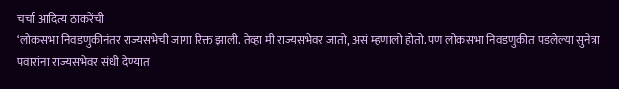चर्चा आदित्य ठाकरेंची
‘लोकसभा निवडणुकीनंतर राज्यसभेची जागा रिक्त झाली. तेव्हा मी राज्यसभेवर जातो, असं म्हणालो होतो. पण लोकसभा निवडणुकीत पडलेल्या सुनेत्रा पवारांना राज्यसभेवर संधी देण्यात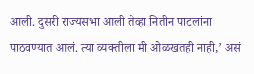आली. दुसरी राज्यसभा आली तेव्हा नितीन पाटलांना पाठवण्यात आलं. त्या व्यक्तीला मी ओळखतही नाही,’ असं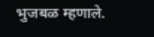भुजबळ म्हणाले.